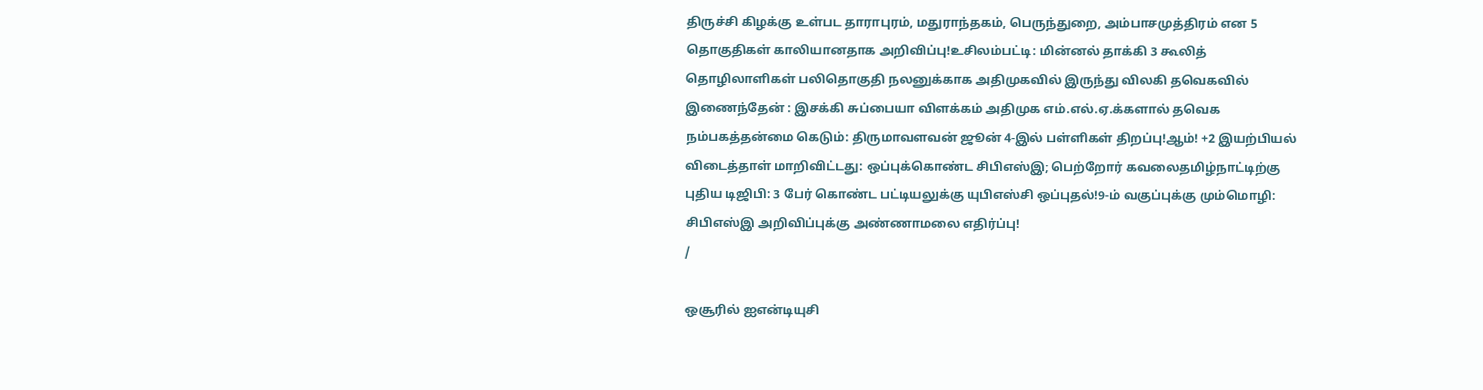திருச்சி கிழக்கு உள்பட தாராபுரம், மதுராந்தகம், பெருந்துறை, அம்பாசமுத்திரம் என 5 தொகுதிகள் காலியானதாக அறிவிப்பு!உசிலம்பட்டி: மின்னல் தாக்கி 3 கூலித் தொழிலாளிகள் பலிதொகுதி நலனுக்காக அதிமுகவில் இருந்து விலகி தவெகவில் இணைந்தேன் : இசக்கி சுப்பையா விளக்கம் அதிமுக எம்.எல்.ஏ.க்களால் தவெக நம்பகத்தன்மை கெடும்: திருமாவளவன் ஜூன் 4-இல் பள்ளிகள் திறப்பு!ஆம்! +2 இயற்பியல் விடைத்தாள் மாறிவிட்டது: ஒப்புக்கொண்ட சிபிஎஸ்இ; பெற்றோர் கவலைதமிழ்நாட்டிற்கு புதிய டிஜிபி: 3 பேர் கொண்ட பட்டியலுக்கு யுபிஎஸ்சி ஒப்புதல்!9-ம் வகுப்புக்கு மும்மொழி: சிபிஎஸ்இ அறிவிப்புக்கு அண்ணாமலை எதிர்ப்பு!
/

ஒசூரில் ஐஎன்டியுசி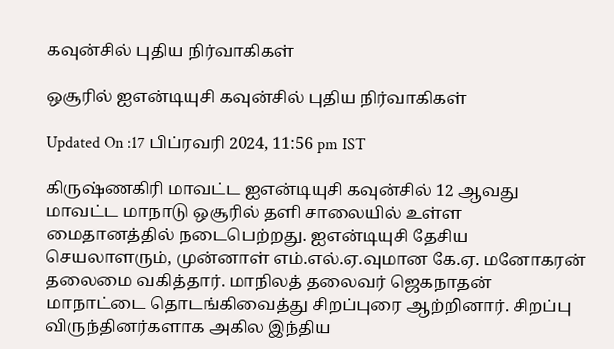கவுன்சில் புதிய நிர்வாகிகள்

ஒசூரில் ஐஎன்டியுசி கவுன்சில் புதிய நிர்வாகிகள்

Updated On :17 பிப்ரவரி 2024, 11:56 pm IST

கிருஷ்ணகிரி மாவட்ட ஐஎன்டியுசி கவுன்சில் 12 ஆவது மாவட்ட மாநாடு ஒசூரில் தளி சாலையில் உள்ள மைதானத்தில் நடைபெற்றது. ஐஎன்டியுசி தேசிய செயலாளரும், முன்னாள் எம்.எல்.ஏ.வுமான கே.ஏ. மனோகரன் தலைமை வகித்தார். மாநிலத் தலைவர் ஜெகநாதன் மாநாட்டை தொடங்கிவைத்து சிறப்புரை ஆற்றினார். சிறப்பு விருந்தினர்களாக அகில இந்திய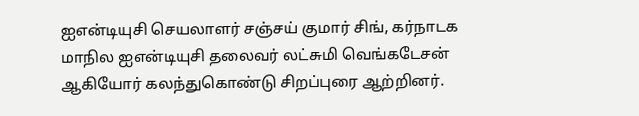ஐஎன்டியுசி செயலாளர் சஞ்சய் குமார் சிங், கர்நாடக மாநில ஐஎன்டியுசி தலைவர் லட்சுமி வெங்கடேசன் ஆகியோர் கலந்துகொண்டு சிறப்புரை ஆற்றினர்.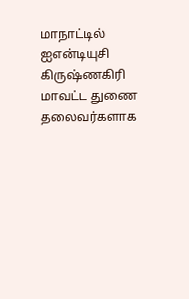மாநாட்டில் ஐஎன்டியுசி கிருஷ்ணகிரி மாவட்ட துணை தலைவர்களாக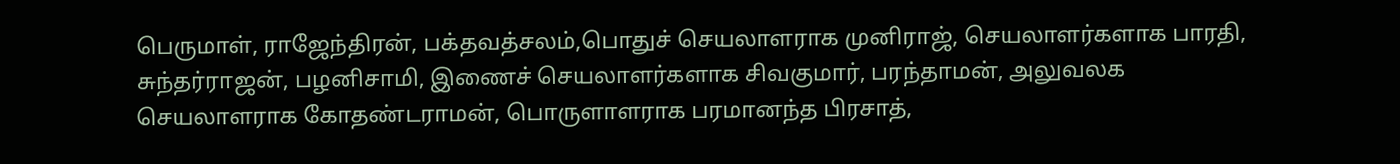பெருமாள், ராஜேந்திரன், பக்தவத்சலம்,பொதுச் செயலாளராக முனிராஜ், செயலாளர்களாக பாரதி, சுந்தர்ராஜன், பழனிசாமி, இணைச் செயலாளர்களாக சிவகுமார், பரந்தாமன், அலுவலக செயலாளராக கோதண்டராமன், பொருளாளராக பரமானந்த பிரசாத்,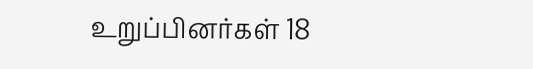உறுப்பினர்கள் 18